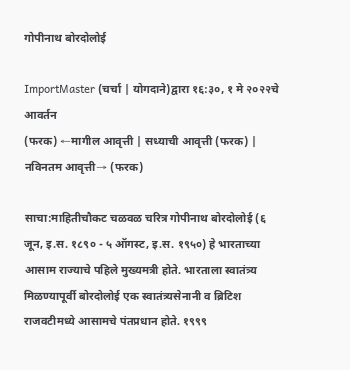गोपीनाथ बोरदोलोई

ImportMaster (चर्चा | योगदाने)द्वारा १६:३०, १ मे २०२२चे आवर्तन
(फरक) ←मागील आवृत्ती | सध्याची आवृत्ती (फरक) | नविनतम आवृत्ती→ (फरक)

साचा:माहितीचौकट चळवळ चरित्र गोपीनाथ बोरदोलोई (६ जून, इ.स. १८९० - ५ ऑगस्ट, इ.स. १९५०) हे भारताच्या आसाम राज्याचे पहिले मुख्यमत्री होते. भारताला स्वातंत्र्य मिळण्यापूर्वी बोरदोलोई एक स्वातंत्र्यसेनानी व ब्रिटिश राजवटीमध्ये आसामचे पंतप्रधान होते. १९९९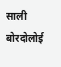साली बोरदोलोई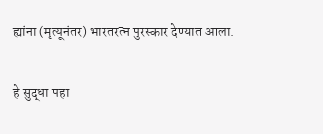ह्यांना (मृत्यूनंतर) भारतरत्न पुरस्कार देण्यात आला.

हे सुद्धा पहा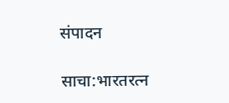संपादन

साचा:भारतरत्न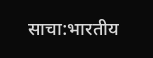साचा:भारतीय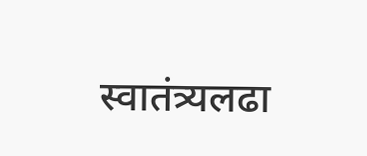स्वातंत्र्यलढा